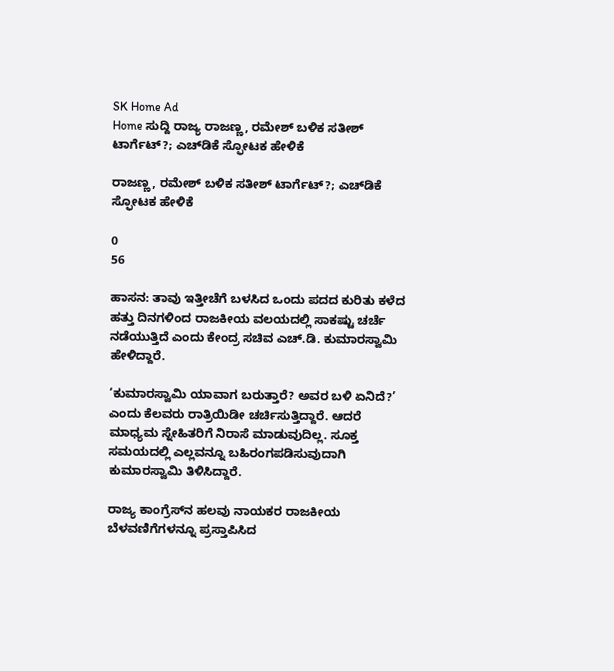SK Home Ad
Home ಸುದ್ದಿ ರಾಜ್ಯ ರಾಜಣ್ಣ, ರಮೇಶ್‌ ಬಳಿಕ ಸತೀಶ್‌ ಟಾರ್ಗೆಟ್‌?; ಎಚ್‌ಡಿಕೆ ಸ್ಫೋಟಕ ಹೇಳಿಕೆ

ರಾಜಣ್ಣ, ರಮೇಶ್‌ ಬಳಿಕ ಸತೀಶ್‌ ಟಾರ್ಗೆಟ್‌?; ಎಚ್‌ಡಿಕೆ ಸ್ಫೋಟಕ ಹೇಳಿಕೆ

0
56

ಹಾಸನ: ತಾವು ಇತ್ತೀಚೆಗೆ ಬಳಸಿದ ಒಂದು ಪದದ ಕುರಿತು ಕಳೆದ ಹತ್ತು ದಿನಗಳಿಂದ ರಾಜಕೀಯ ವಲಯದಲ್ಲಿ ಸಾಕಷ್ಟು ಚರ್ಚೆ ನಡೆಯುತ್ತಿದೆ ಎಂದು ಕೇಂದ್ರ ಸಚಿವ ಎಚ್.ಡಿ. ಕುಮಾರಸ್ವಾಮಿ ಹೇಳಿದ್ದಾರೆ.

‘ಕುಮಾರಸ್ವಾಮಿ ಯಾವಾಗ ಬರುತ್ತಾರೆ? ಅವರ ಬಳಿ ಏನಿದೆ?’ ಎಂದು ಕೆಲವರು ರಾತ್ರಿಯಿಡೀ ಚರ್ಚಿಸುತ್ತಿದ್ದಾರೆ. ಆದರೆ ಮಾಧ್ಯಮ ಸ್ನೇಹಿತರಿಗೆ ನಿರಾಸೆ ಮಾಡುವುದಿಲ್ಲ. ಸೂಕ್ತ ಸಮಯದಲ್ಲಿ ಎಲ್ಲವನ್ನೂ ಬಹಿರಂಗಪಡಿಸುವುದಾಗಿ ಕುಮಾರಸ್ವಾಮಿ ತಿಳಿಸಿದ್ದಾರೆ.

ರಾಜ್ಯ ಕಾಂಗ್ರೆಸ್‌ನ ಹಲವು ನಾಯಕರ ರಾಜಕೀಯ ಬೆಳವಣಿಗೆಗಳನ್ನೂ ಪ್ರಸ್ತಾಪಿಸಿದ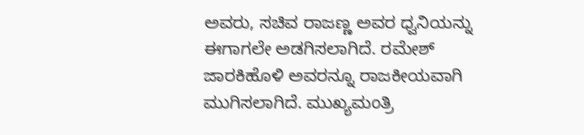ಅವರು, ಸಚಿವ ರಾಜಣ್ಣ ಅವರ ಧ್ವನಿಯನ್ನು ಈಗಾಗಲೇ ಅಡಗಿಸಲಾಗಿದೆ. ರಮೇಶ್ ಜಾರಕಿಹೊಳಿ ಅವರನ್ನೂ ರಾಜಕೀಯವಾಗಿ ಮುಗಿಸಲಾಗಿದೆ. ಮುಖ್ಯಮಂತ್ರಿ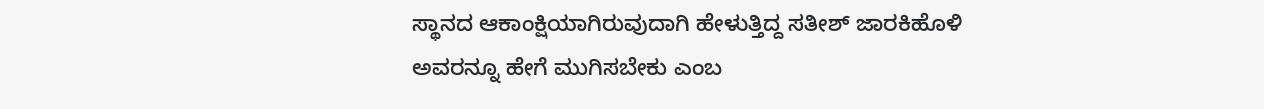ಸ್ಥಾನದ ಆಕಾಂಕ್ಷಿಯಾಗಿರುವುದಾಗಿ ಹೇಳುತ್ತಿದ್ದ ಸತೀಶ್ ಜಾರಕಿಹೊಳಿ ಅವರನ್ನೂ ಹೇಗೆ ಮುಗಿಸಬೇಕು ಎಂಬ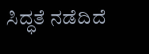ಸಿದ್ಧತೆ ನಡೆದಿದೆ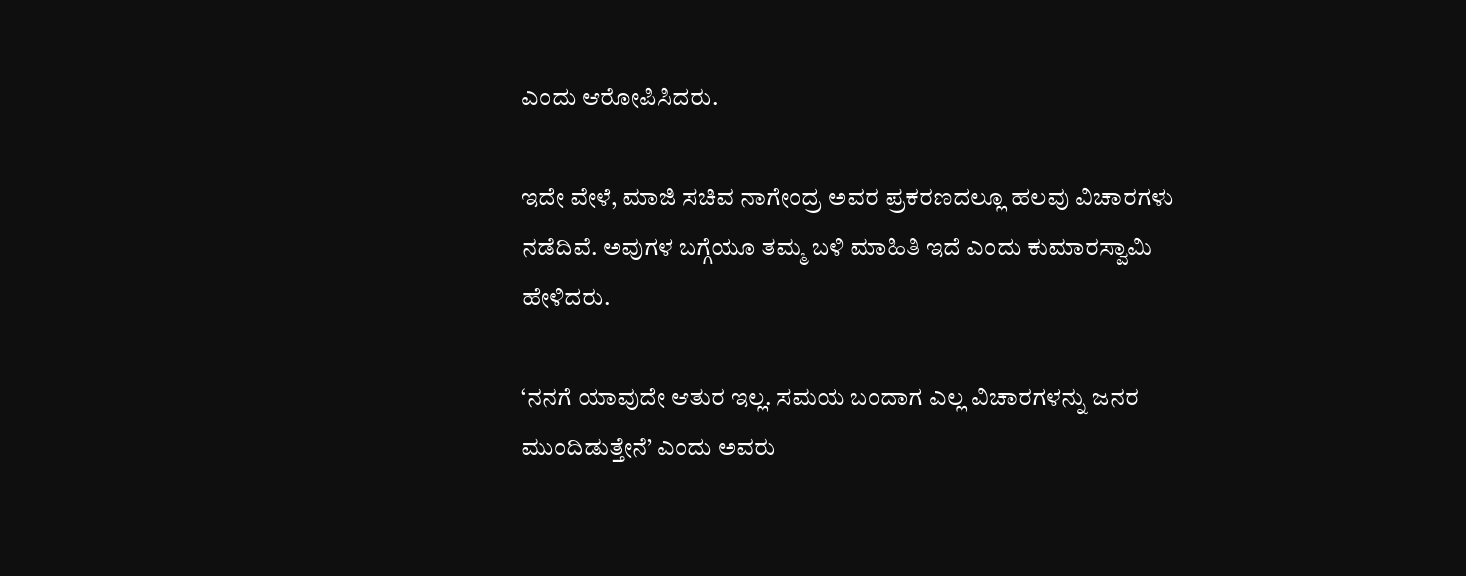ಎಂದು ಆರೋಪಿಸಿದರು.

ಇದೇ ವೇಳೆ, ಮಾಜಿ ಸಚಿವ ನಾಗೇಂದ್ರ ಅವರ ಪ್ರಕರಣದಲ್ಲೂ ಹಲವು ವಿಚಾರಗಳು ನಡೆದಿವೆ. ಅವುಗಳ ಬಗ್ಗೆಯೂ ತಮ್ಮ ಬಳಿ ಮಾಹಿತಿ ಇದೆ ಎಂದು ಕುಮಾರಸ್ವಾಮಿ ಹೇಳಿದರು.

‘ನನಗೆ ಯಾವುದೇ ಆತುರ ಇಲ್ಲ. ಸಮಯ ಬಂದಾಗ ಎಲ್ಲ ವಿಚಾರಗಳನ್ನು ಜನರ ಮುಂದಿಡುತ್ತೇನೆ’ ಎಂದು ಅವರು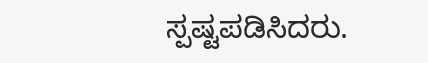ಸ್ಪಷ್ಟಪಡಿಸಿದರು.